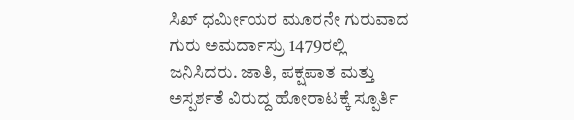ಸಿಖ್ ಧರ್ಮೀಯರ ಮೂರನೇ ಗುರುವಾದ ಗುರು ಅಮರ್ದಾಸ್ರು 1479ರಲ್ಲಿ ಜನಿಸಿದರು. ಜಾತಿ, ಪಕ್ಷಪಾತ ಮತ್ತು ಅಸ್ಪರ್ಶತೆ ವಿರುದ್ದ ಹೋರಾಟಕ್ಕೆ ಸ್ಪೂರ್ತಿ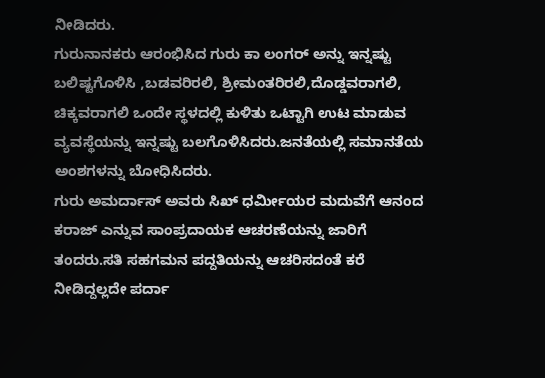ನೀಡಿದರು.
ಗುರುನಾನಕರು ಆರಂಭಿಸಿದ ಗುರು ಕಾ ಲಂಗರ್ ಅನ್ನು ಇನ್ನಷ್ಟು ಬಲಿಷ್ಟಗೊಳಿಸಿ ,ಬಡವರಿರಲಿ, ಶ್ರೀಮಂತರಿರಲಿ,ದೊಡ್ಡವರಾಗಲಿ, ಚಿಕ್ಕವರಾಗಲಿ ಒಂದೇ ಸ್ಥಳದಲ್ಲಿ ಕುಳಿತು ಒಟ್ಟಾಗಿ ಉಟ ಮಾಡುವ ವ್ಯವಸ್ಥೆಯನ್ನು ಇನ್ನಷ್ಟು ಬಲಗೊಳಿಸಿದರು.ಜನತೆಯಲ್ಲಿ ಸಮಾನತೆಯ ಅಂಶಗಳನ್ನು ಬೋಧಿಸಿದರು.
ಗುರು ಅಮರ್ದಾಸ್ ಅವರು ಸಿಖ್ ಧರ್ಮೀಯರ ಮದುವೆಗೆ ಆನಂದ ಕರಾಜ್ ಎನ್ನುವ ಸಾಂಪ್ರದಾಯಕ ಆಚರಣೆಯನ್ನು ಜಾರಿಗೆ ತಂದರು.ಸತಿ ಸಹಗಮನ ಪದ್ದತಿಯನ್ನು ಆಚರಿಸದಂತೆ ಕರೆ ನೀಡಿದ್ದಲ್ಲದೇ ಪರ್ದಾ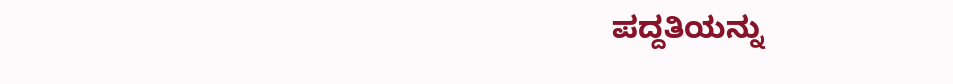ಪದ್ದತಿಯನ್ನು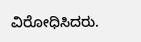ವಿರೋಧಿಸಿದರು.